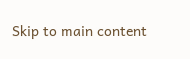Skip to main content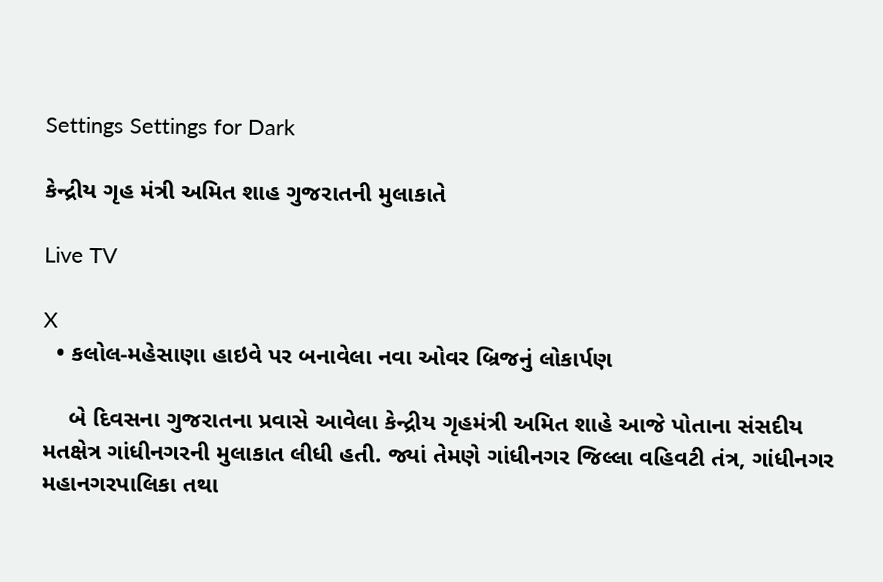Settings Settings for Dark

કેન્દ્રીય ગૃહ મંત્રી અમિત શાહ ગુજરાતની મુલાકાતે

Live TV

X
  • કલોલ-મહેસાણા હાઇવે પર બનાવેલા નવા ઓવર બ્રિજનું લોકાર્પણ

    બે દિવસના ગુજરાતના પ્રવાસે આવેલા કેન્દ્રીય ગૃહમંત્રી અમિત શાહે આજે પોતાના સંસદીય મતક્ષેત્ર ગાંધીનગરની મુલાકાત લીધી હતી. જ્યાં તેમણે ગાંધીનગર જિલ્લા વહિવટી તંત્ર, ગાંધીનગર મહાનગરપાલિકા તથા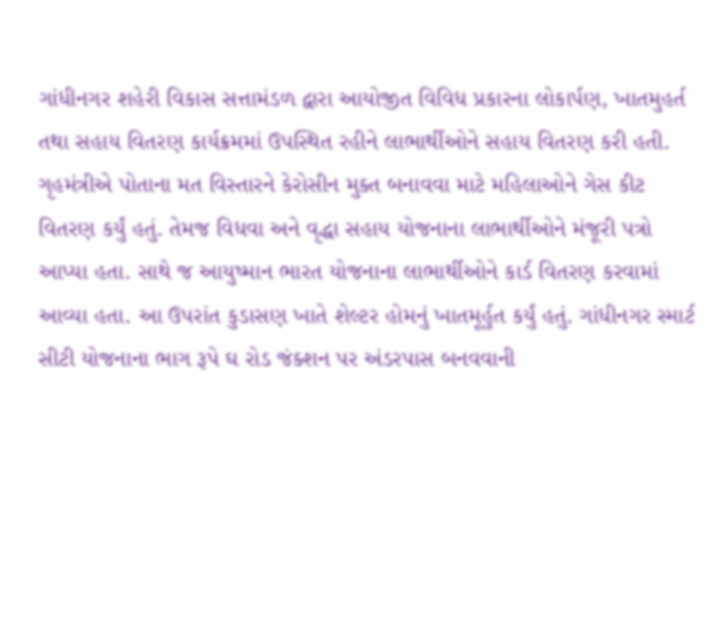ગાંધીનગર શહેરી વિકાસ સત્તામંડળ દ્વારા આયોજીત વિવિધ પ્રકારના લોકાર્પણ, ખાતમુહર્ત તથા સહાય વિતરણ કાર્યક્રમમાં ઉપસ્થિત રહીને લાભાર્થીઓને સહાય વિતરણ કરી હતી. ગૃહમંત્રીએ પોતાના મત વિસ્તારને કેરોસીન મુક્ત બનાવવા માટે મહિલાઓને ગેસ કીટ વિતરણ કર્યું હતું. તેમજ વિધવા અને વૃદ્ધા સહાય યોજનાના લાભાર્થીઓને મંજૂરી પત્રો આપ્યા હતા. સાથે જ આયુષ્માન ભારત યોજનાના લાભાર્થીઓને કાર્ડ વિતરણ કરવામાં આવ્યા હતા. આ ઉપરાંત કુડાસણ ખાતે શેલ્ટર હોમનું ખાતમૂર્હુત કર્યું હતું. ગાંધીનગર સ્માર્ટ સીટી યોજનાના ભાગ રૂપે ઘ રોડ જંક્શન પર અંડરપાસ બનવવાની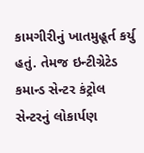કામગીરીનું ખાતમુહૂર્ત કર્યુ હતું. તેમજ ઇન્ટીગ્રેટેડ કમાન્ડ સેન્ટર કંટ્રોલ સેન્ટરનું લોકાર્પણ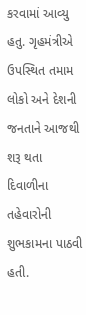કરવામાં આવ્યુ હતુ. ગૃહમંત્રીએ ઉપસ્થિત તમામ લોકો અને દેશની જનતાને આજથી શરૂ થતા દિવાળીના તહેવારોની શુભકામના પાઠવી હતી.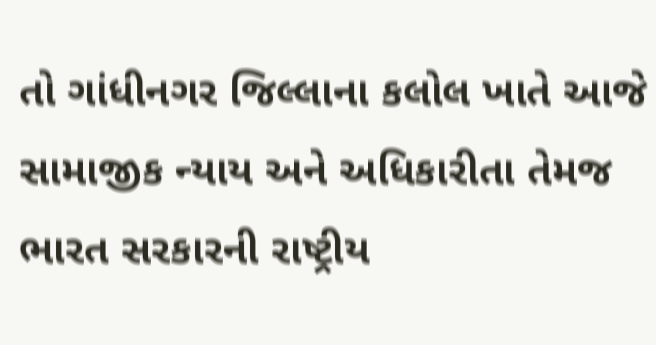તો ગાંધીનગર જિલ્લાના કલોલ ખાતે આજે સામાજીક ન્યાય અને અધિકારીતા તેમજ ભારત સરકારની રાષ્ટ્રીય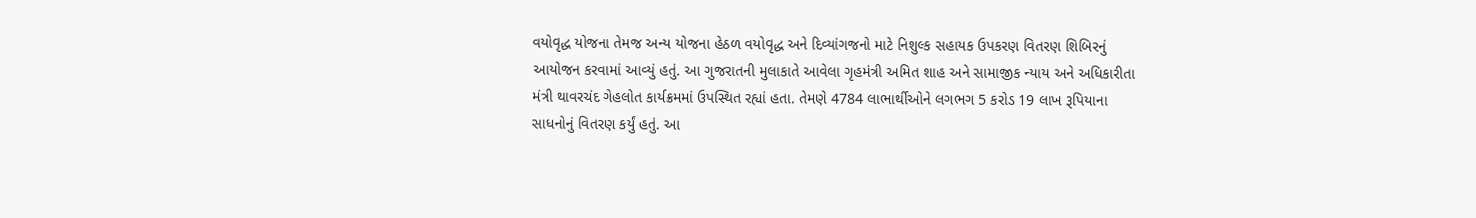વયોવૃદ્ધ યોજના તેમજ અન્ય યોજના હેઠળ વયોવૃદ્ધ અને દિવ્યાંગજનો માટે નિશુલ્ક સહાયક ઉપકરણ વિતરણ શિબિરનું આયોજન કરવામાં આવ્યું હતું. આ ગુજરાતની મુલાકાતે આવેલા ગૃહમંત્રી અમિત શાહ અને સામાજીક ન્યાય અને અધિકારીતા મંત્રી થાવરચંદ ગેહલોત કાર્યક્રમમાં ઉપસ્થિત રહ્યાં હતા. તેમણે 4784 લાભાર્થીઓને લગભગ 5 કરોડ 19 લાખ રૂપિયાના સાધનોનું વિતરણ કર્યું હતું. આ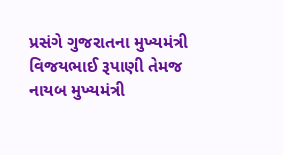પ્રસંગે ગુજરાતના મુખ્યમંત્રી વિજયભાઈ રૂપાણી તેમજ નાયબ મુખ્યમંત્રી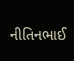નીતિનભાઈ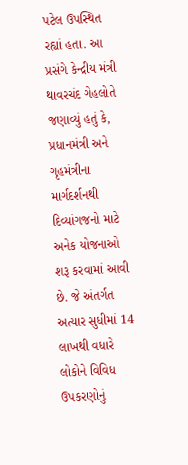પટેલ ઉપસ્થિત રહ્યાં હતા. આ પ્રસંગે કેન્દ્રીય મંત્રી થાવરચંદ ગેહલોતે જણાવ્યું હતું કે, પ્રધાનમંત્રી અને ગૃહમંત્રીના માર્ગદર્શનથી દિવ્યાંગજનો માટે અનેક યોજનાઓ શરૂ કરવામાં આવી છે. જે અંતર્ગત અત્યાર સુધીમાં 14 લાખથી વધારે લોકોને વિવિધ ઉપકરણોનું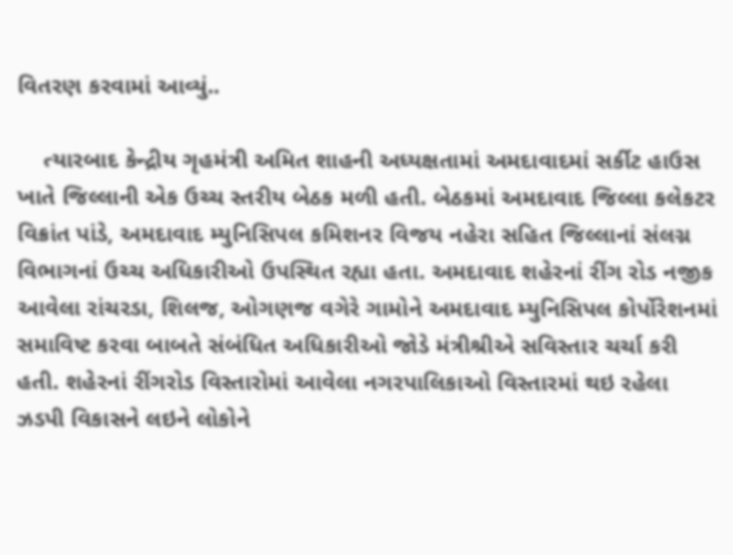વિતરણ કરવામાં આવ્યું..

    ત્યારબાદ કેન્દ્રીય ગૃહમંત્રી અમિત શાહની અધ્યક્ષતામાં અમદાવાદમાં સર્કીટ હાઉસ ખાતે જિલ્લાની એક ઉચ્ચ સ્તરીય બેઠક મળી હતી. બેઠકમાં અમદાવાદ જિલ્લા કલેકટર વિક્રાંત પાંડે, અમદાવાદ મ્યુનિસિપલ કમિશનર વિજય નહેરા સહિત જિલ્લાનાં સંલગ્ન વિભાગનાં ઉચ્ચ અધિકારીઓ ઉપસ્થિત રહ્યા હતા. અમદાવાદ શહેરનાં રીંગ રોડ નજીક આવેલા રાંચરડા, શિલજ, ઓગણજ વગેરે ગામોને અમદાવાદ મ્યુનિસિપલ કોર્પોરેશનમાં સમાવિષ્ટ કરવા બાબતે સંબંધિત અધિકારીઓ જોડે મંત્રીશ્રીએ સવિસ્તાર ચર્ચા કરી હતી. શહેરનાં રીંગરોડ વિસ્તારોમાં આવેલા નગરપાલિકાઓ વિસ્તારમાં થઇ રહેલા ઝડપી વિકાસને લઇને લોકોને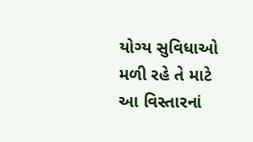યોગ્ય સુવિધાઓ મળી રહે તે માટે આ વિસ્તારનાં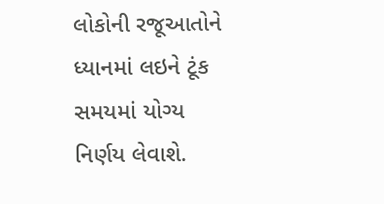લોકોની રજૂઆતોને ધ્યાનમાં લઇને ટૂંક સમયમાં યોગ્ય નિર્ણય લેવાશે.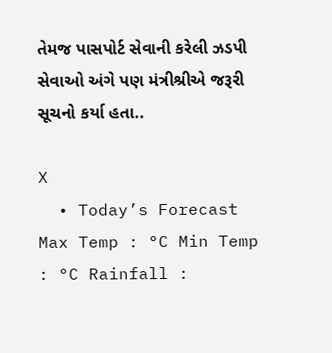તેમજ પાસપોર્ટ સેવાની કરેલી ઝડપી સેવાઓ અંગે પણ મંત્રીશ્રીએ જરૂરી સૂચનો કર્યા હતા..

X
  • Today’s Forecast Max Temp : °C Min Temp : °C Rainfall :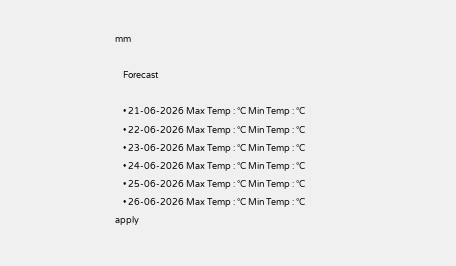mm

    Forecast

    • 21-06-2026 Max Temp : °C Min Temp : °C
    • 22-06-2026 Max Temp : °C Min Temp : °C
    • 23-06-2026 Max Temp : °C Min Temp : °C
    • 24-06-2026 Max Temp : °C Min Temp : °C
    • 25-06-2026 Max Temp : °C Min Temp : °C
    • 26-06-2026 Max Temp : °C Min Temp : °C
apply